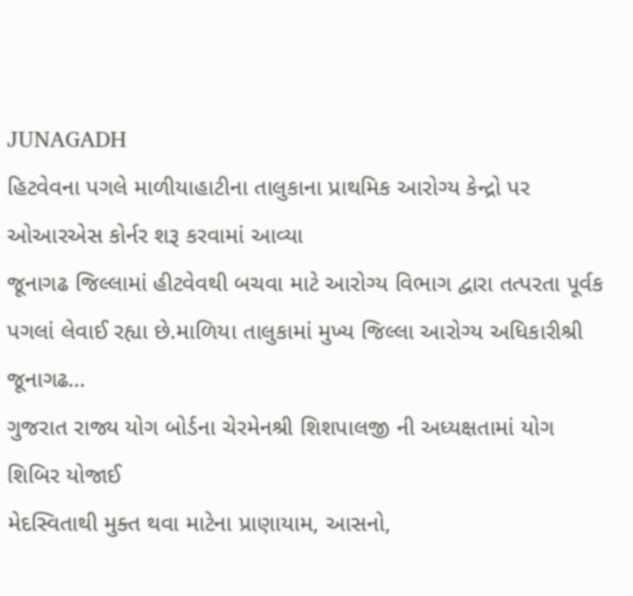JUNAGADH
હિટવેવના પગલે માળીયાહાટીના તાલુકાના પ્રાથમિક આરોગ્ય કેન્દ્રો પર ઓઆરએસ કોર્નર શરૂ કરવામાં આવ્યા
જૂનાગઢ જિલ્લામાં હીટવેવથી બચવા માટે આરોગ્ય વિભાગ દ્વારા તત્પરતા પૂર્વક પગલાં લેવાઈ રહ્યા છે.માળિયા તાલુકામાં મુખ્ય જિલ્લા આરોગ્ય અધિકારીશ્રી જૂનાગઢ…
ગુજરાત રાજ્ય યોગ બોર્ડના ચેરમેનશ્રી શિશપાલજી ની અધ્યક્ષતામાં યોગ શિબિર યોજાઈ
મેદસ્વિતાથી મુક્ત થવા માટેના પ્રાણાયામ, આસનો,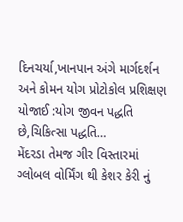દિનચર્યા,ખાનપાન અંગે માર્ગદર્શન અને કોમન યોગ પ્રોટોકોલ પ્રશિક્ષણ યોજાઈ :યોગ જીવન પદ્ધતિ છે,ચિકિત્સા પદ્ધતિ…
મેંદરડા તેમજ ગીર વિસ્તારમાં ગ્લોબલ વોર્મિંગ થી કેશર કેરી નું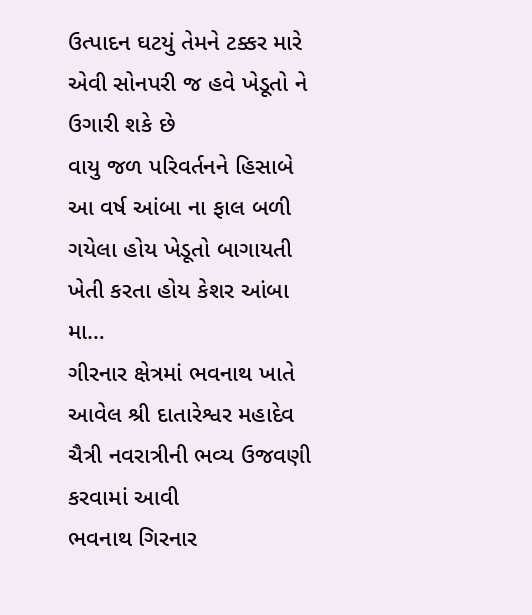ઉત્પાદન ઘટયું તેમને ટક્કર મારે એવી સોનપરી જ હવે ખેડૂતો ને ઉગારી શકે છે
વાયુ જળ પરિવર્તનને હિસાબે આ વર્ષ આંબા ના ફાલ બળી ગયેલા હોય ખેડૂતો બાગાયતી ખેતી કરતા હોય કેશર આંબા મા…
ગીરનાર ક્ષેત્રમાં ભવનાથ ખાતે આવેલ શ્રી દાતારેશ્વર મહાદેવ ચૈત્રી નવરાત્રીની ભવ્ય ઉજવણી કરવામાં આવી
ભવનાથ ગિરનાર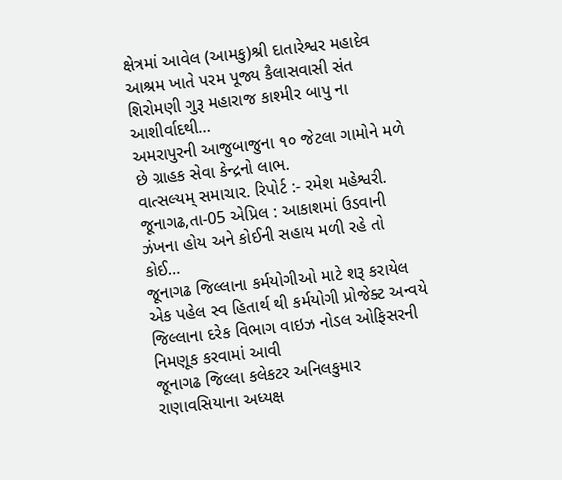ક્ષેત્રમાં આવેલ (આમકુ)શ્રી દાતારેશ્વર મહાદેવ આશ્રમ ખાતે પરમ પૂજ્ય કૈલાસવાસી સંત શિરોમણી ગુરૂ મહારાજ કાશ્મીર બાપુ ના આશીર્વાદથી…
અમરાપુરની આજુબાજુના ૧૦ જેટલા ગામોને મળે છે ગ્રાહક સેવા કેન્દ્રનો લાભ.
વાત્સલ્યમ્ સમાચાર. રિપોર્ટ :- રમેશ મહેશ્વરી. જૂનાગઢ,તા-05 એપ્રિલ : આકાશમાં ઉડવાની ઝંખના હોય અને કોઈની સહાય મળી રહે તો કોઈ…
જૂનાગઢ જિલ્લાના કર્મયોગીઓ માટે શરૂ કરાયેલ એક પહેલ સ્વ હિતાર્થ થી કર્મયોગી પ્રોજેક્ટ અન્વયે જિલ્લાના દરેક વિભાગ વાઇઝ નોડલ ઓફિસરની નિમણૂક કરવામાં આવી
જૂનાગઢ જિલ્લા કલેકટર અનિલકુમાર રાણાવસિયાના અધ્યક્ષ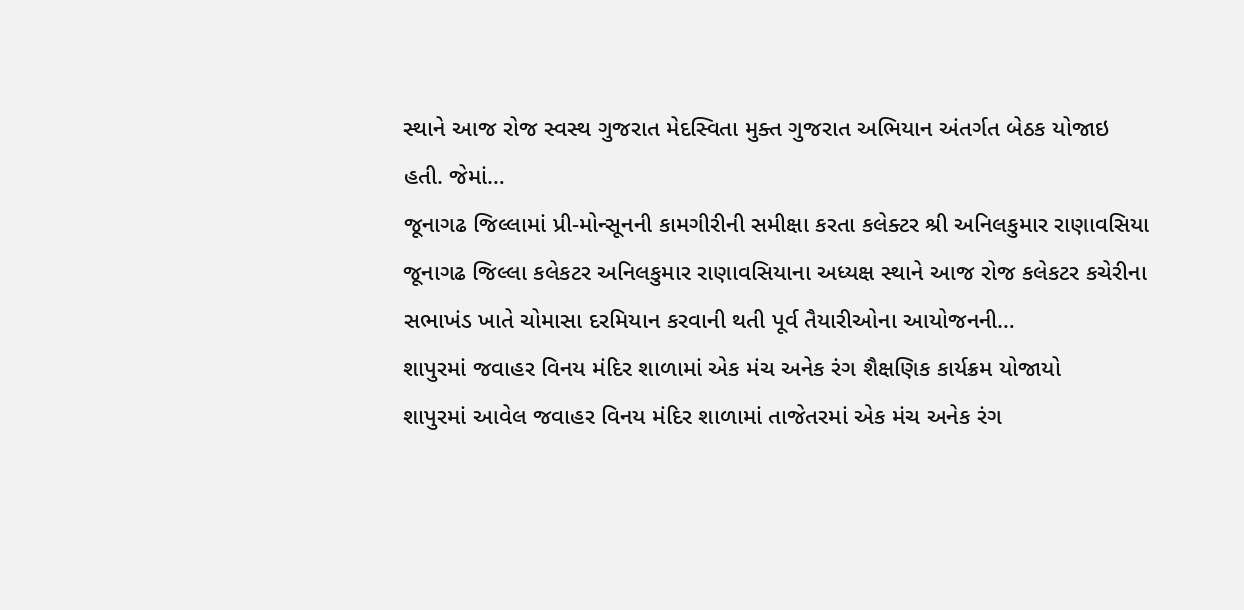સ્થાને આજ રોજ સ્વસ્થ ગુજરાત મેદસ્વિતા મુક્ત ગુજરાત અભિયાન અંતર્ગત બેઠક યોજાઇ હતી. જેમાં…
જૂનાગઢ જિલ્લામાં પ્રી-મોન્સૂનની કામગીરીની સમીક્ષા કરતા કલેક્ટર શ્રી અનિલકુમાર રાણાવસિયા
જૂનાગઢ જિલ્લા કલેકટર અનિલકુમાર રાણાવસિયાના અધ્યક્ષ સ્થાને આજ રોજ કલેકટર કચેરીના સભાખંડ ખાતે ચોમાસા દરમિયાન કરવાની થતી પૂર્વ તૈયારીઓના આયોજનની…
શાપુરમાં જવાહર વિનય મંદિર શાળામાં એક મંચ અનેક રંગ શૈક્ષણિક કાર્યક્રમ યોજાયો
શાપુરમાં આવેલ જવાહર વિનય મંદિર શાળામાં તાજેતરમાં એક મંચ અનેક રંગ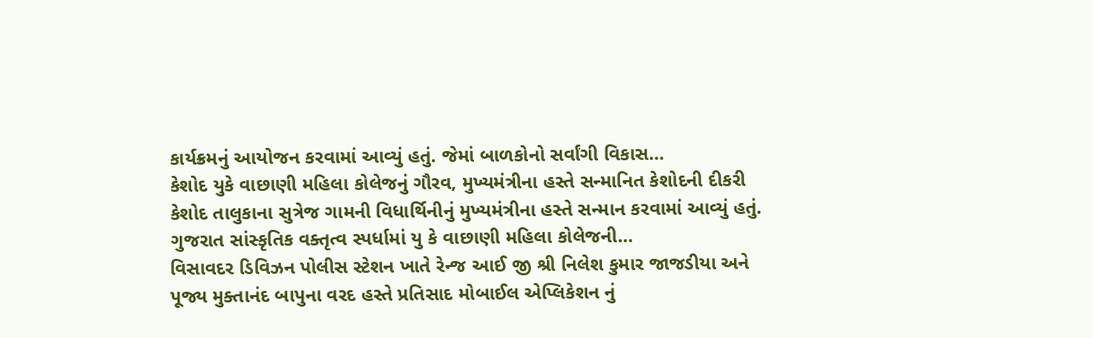કાર્યક્રમનું આયોજન કરવામાં આવ્યું હતું. જેમાં બાળકોનો સર્વાંગી વિકાસ…
કેશોદ યુકે વાછાણી મહિલા કોલેજનું ગૌરવ, મુખ્યમંત્રીના હસ્તે સન્માનિત કેશોદની દીકરી
કેશોદ તાલુકાના સુત્રેજ ગામની વિધાર્થિનીનું મુખ્યમંત્રીના હસ્તે સન્માન કરવામાં આવ્યું હતું. ગુજરાત સાંસ્કૃતિક વક્તૃત્વ સ્પર્ધામાં યુ કે વાછાણી મહિલા કોલેજની…
વિસાવદર ડિવિઝન પોલીસ સ્ટેશન ખાતે રેન્જ આઈ જી શ્રી નિલેશ કુમાર જાજડીયા અને પૂજ્ય મુક્તાનંદ બાપુના વરદ હસ્તે પ્રતિસાદ મોબાઈલ એપ્લિકેશન નું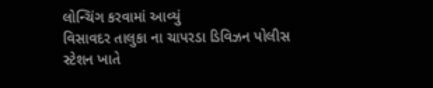લોન્ચિંગ કરવામાં આવ્યું
વિસાવદર તાલુકા ના ચાપરડા ડિવિઝન પોલીસ સ્ટેશન ખાતે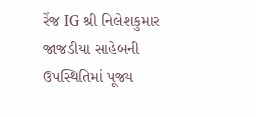રેંજ IG શ્રી નિલેશકુમાર જાજડીયા સાહેબની ઉપસ્થિતિમાં પૂજ્ય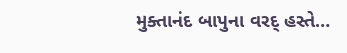મુક્તાનંદ બાપુના વરદ્ હસ્તે…